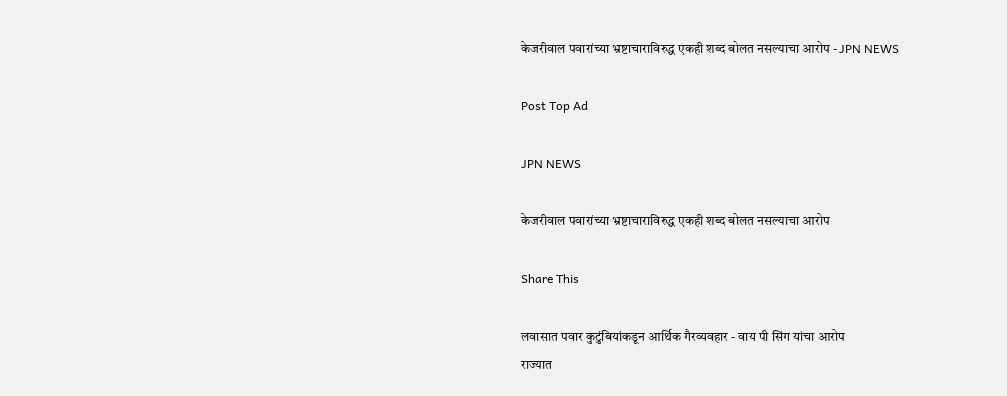केजरीवाल पवारांच्या भ्रष्टाचाराविरुद्ध एकही शब्द बोलत नसल्याचा आरोप - JPN NEWS

Post Top Ad

JPN NEWS

केजरीवाल पवारांच्या भ्रष्टाचाराविरुद्ध एकही शब्द बोलत नसल्याचा आरोप

Share This

लवासात पवार कुटुंबियांकडून आर्थिक गैरव्यवहार - वाय पी सिंग यांचा आरोप
राज्यात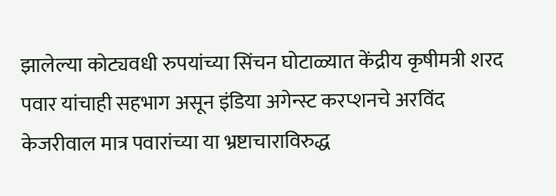झालेल्या कोट्यवधी रुपयांच्या सिंचन घोटाळ्यात केंद्रीय कृषीमत्री शरद पवार यांचाही सहभाग असून इंडिया अगेन्स्ट करप्शनचे अरविंद केजरीवाल मात्र पवारांच्या या भ्रष्टाचाराविरुद्ध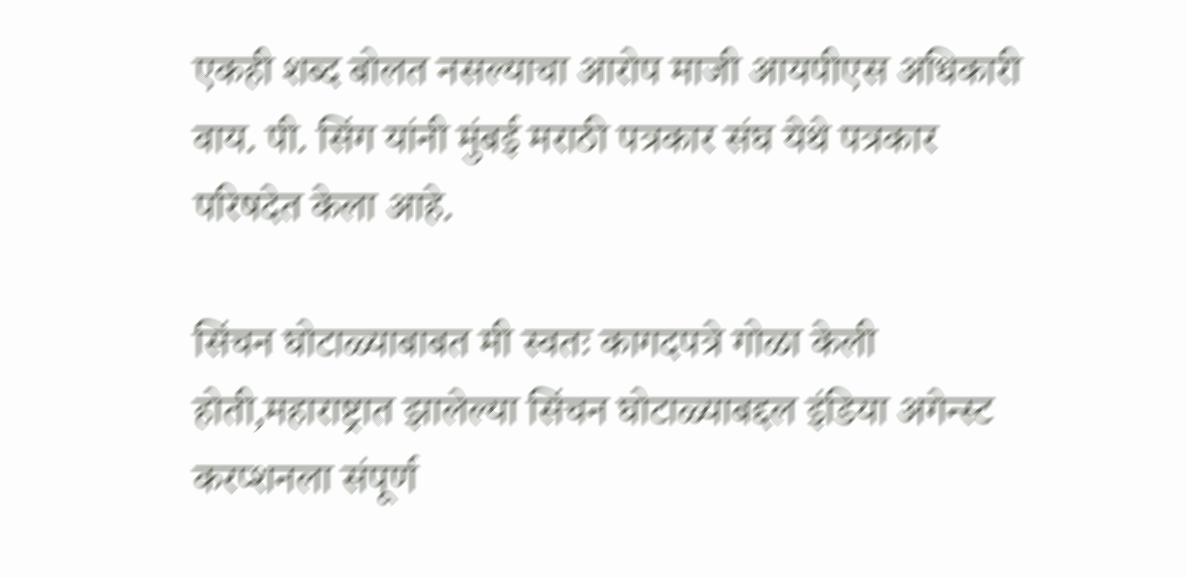एकही शब्द बोलत नसल्याचा आरोप माजी आयपीएस अधिकारी वाय. पी. सिंग यांनी मुंबई मराठी पत्रकार संघ येथे पत्रकार परिषदेत केला आहे.

सिंचन घोटाळ्याबाबत मी स्वतः कागदपत्रे गोळा केली होती,महाराष्ट्रात झालेल्या सिंचन घोटाळ्याबद्दल इंडिया अगेन्स्ट करप्शनला संपूर्ण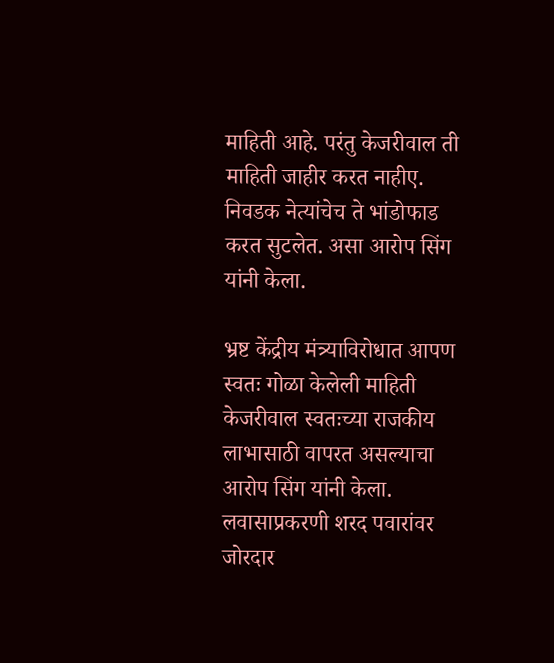माहिती आहे. परंतु केजरीवाल ती माहिती जाहीर करत नाहीए. निवडक नेत्यांचेच ते भांडोफाड करत सुटलेत. असा आरोप सिंग यांनी केला.

भ्रष्ट केंद्रीय मंत्र्याविरोधात आपण स्वतः गोळा केलेली माहिती केजरीवाल स्वतःच्या राजकीय लाभासाठी वापरत असल्याचा आरोप सिंग यांनी केला. लवासाप्रकरणी शरद पवारांवर जोरदार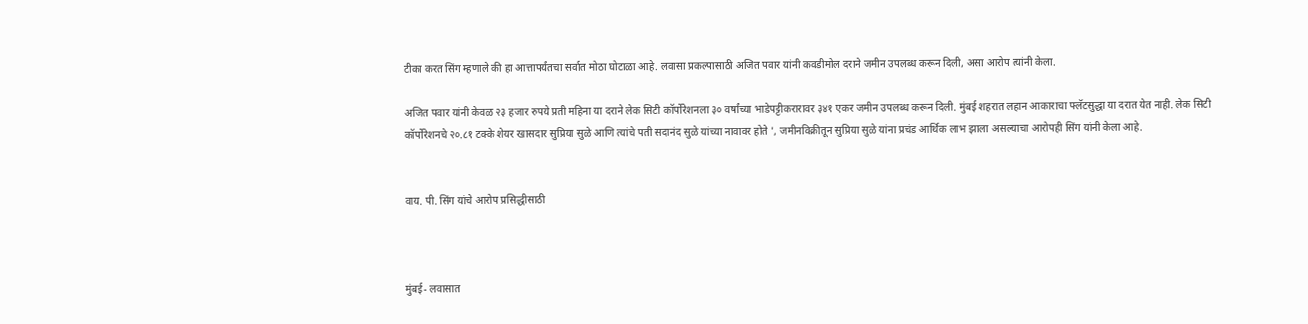टीका करत सिंग म्हणाले की हा आत्तापर्यंतचा सर्वात मोठा घोटाळा आहे. लवासा प्रकल्पासाठी अजित पवार यांनी कवडीमोल दराने जमीन उपलब्ध करून दिली, असा आरोप त्यांनी केला.

अजित पवार यांनी केवळ २३ हजार रुपये प्रती महिना या दराने लेक सिटी कॉर्पोरेशनला ३० वर्षांच्या भाडेपट्टीकरारावर ३४१ एकर जमीन उपलब्ध करून दिली. मुंबई शहरात लहान आकाराचा फ्लॅटसुद्धा या दरात येत नाही. लेक सिटी कॉर्पोरेशनचे २०.८१ टक्के शेयर खासदार सुप्रिया सुळे आणि त्यांचे पती सदानंद सुळे यांच्या नावावर होते ', जमीनविक्रीतून सुप्रिया सुळे यांना प्रचंड आर्थिक लाभ झाला असल्याचा आरोपही सिंग यांनी केला आहे.


वाय. पी. सिंग यांचे आरोप प्रसिद्धीसाठी



मुंबई- लवासात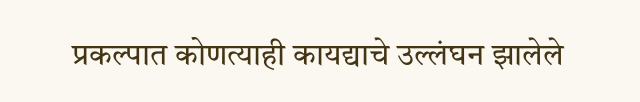प्रकल्पात कोणत्याही कायद्याचे उल्लंघन झालेले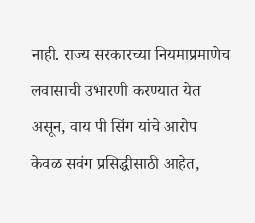नाही. राज्य सरकारच्या नियमाप्रमाणेच लवासाची उभारणी करण्यात येत असून, वाय पी सिंग यांचे आरोप केवळ सवंग प्रसिद्धीसाठी आहेत,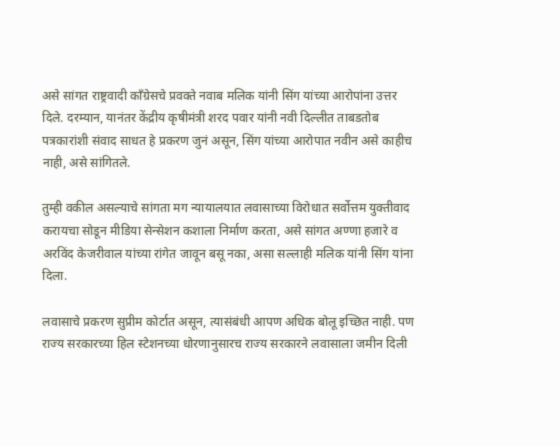असे सांगत राष्ट्रवादी काँग्रेसचे प्रवक्ते नवाब मलिक यांनी सिंग यांच्या आरोपांना उत्तर दिले. दरम्यान, यानंतर केंद्रीय कृषीमंत्री शरद पवार यांनी नवी दिल्लीत ताबडतोब पत्रकारांशी संवाद साधत हे प्रकरण जुनं असून, सिंग यांच्या आरोपात नवीन असे काहीच नाही, असे सांगितले.

तुम्ही वकील असल्याचे सांगता मग न्यायालयात लवासाच्या विरोधात सर्वोत्तम युक्तीवाद करायचा सोडून मीडिया सेन्सेशन कशाला निर्माण करता, असे सांगत अण्णा हजारे व अरविंद केजरीवाल यांच्या रांगेत जावून बसू नका, असा सल्लाही मलिक यांनी सिंग यांना दिला.

लवासाचे प्रकरण सुप्रीम कोर्टात असून, त्यासंबंधी आपण अधिक बोलू इच्छित नाही. पण राज्य सरकारच्या हिल स्टेशनच्या धोरणानुसारच राज्य सरकारने लवासाला जमीन दिली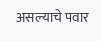असल्याचे पवार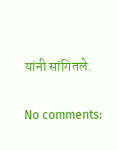यांनी सांगितले.

No comments: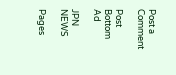Post a Comment

Post Bottom Ad

JPN NEWS

Pages